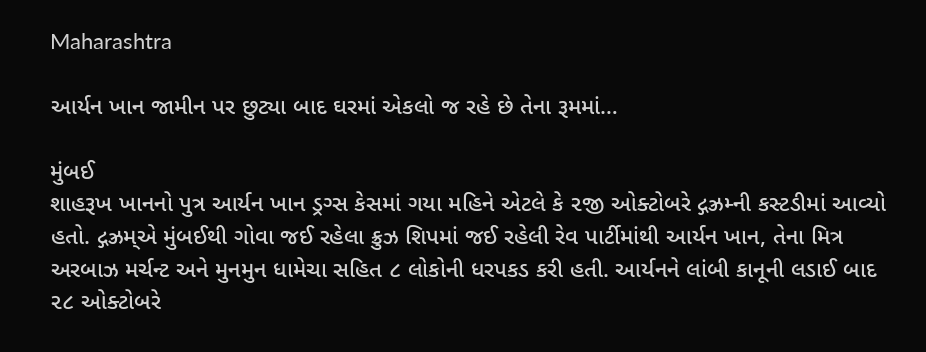Maharashtra

આર્યન ખાન જામીન પર છુટ્યા બાદ ઘરમાં એકલો જ રહે છે તેના રૂમમાં…

મુંબઈ
શાહરૂખ ખાનનો પુત્ર આર્યન ખાન ડ્રગ્સ કેસમાં ગયા મહિને એટલે કે ૨જી ઓક્ટોબરે દ્ગઝ્રમ્ની કસ્ટડીમાં આવ્યો હતો. દ્ગઝ્રમ્એ મુંબઈથી ગોવા જઈ રહેલા ક્રુઝ શિપમાં જઈ રહેલી રેવ પાર્ટીમાંથી આર્યન ખાન, તેના મિત્ર અરબાઝ મર્ચન્ટ અને મુનમુન ધામેચા સહિત ૮ લોકોની ધરપકડ કરી હતી. આર્યનને લાંબી કાનૂની લડાઈ બાદ ૨૮ ઓક્ટોબરે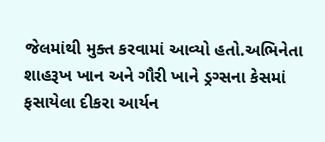જેલમાંથી મુક્ત કરવામાં આવ્યો હતો.અભિનેતા શાહરૂખ ખાન અને ગૌરી ખાને ડ્રગ્સના કેસમાં ફસાયેલા દીકરા આર્યન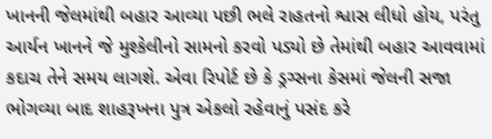ખાનની જેલમાંથી બહાર આવ્યા પછી ભલે રાહતનો શ્વાસ લીધો હોય, પરંતુ આર્યન ખાનને જે મુશ્કેલીનો સામનો કરવો પડ્યો છે તેમાંથી બહાર આવવામાં કદાચ તેને સમય લાગશે. એવા રિપોર્ટ છે કે ડ્રગ્સના કેસમાં જેલની સજા ભોગવ્યા બાદ શાહરૂખના પુત્ર એકલો રહેવાનું પસંદ કરે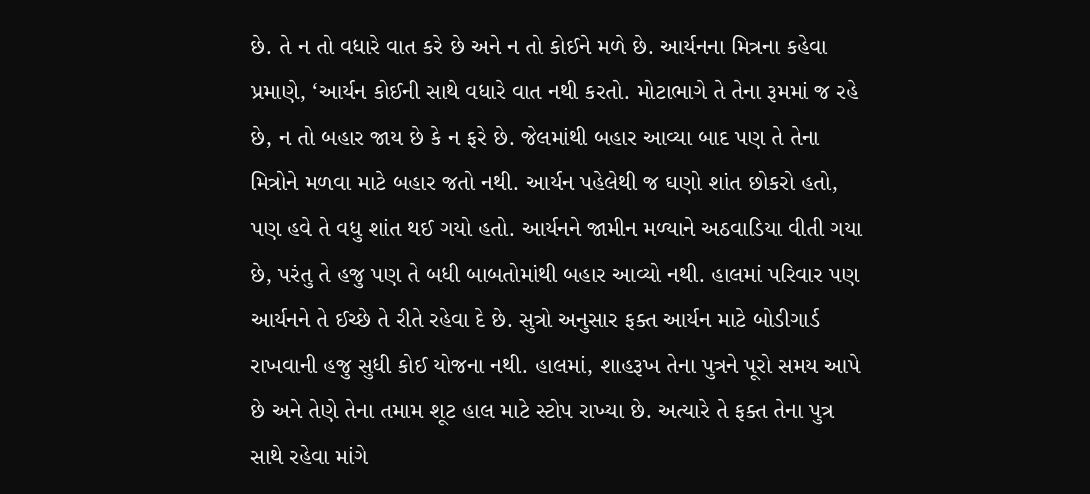છે. તે ન તો વધારે વાત કરે છે અને ન તો કોઈને મળે છે. આર્યનના મિત્રના કહેવા પ્રમાણે, ‘આર્યન કોઈની સાથે વધારે વાત નથી કરતો. મોટાભાગે તે તેના રૂમમાં જ રહે છે, ન તો બહાર જાય છે કે ન ફરે છે. જેલમાંથી બહાર આવ્યા બાદ પણ તે તેના મિત્રોને મળવા માટે બહાર જતો નથી. આર્યન પહેલેથી જ ઘણો શાંત છોકરો હતો, પણ હવે તે વધુ શાંત થઈ ગયો હતો. આર્યનને જામીન મળ્યાને અઠવાડિયા વીતી ગયા છે, પરંતુ તે હજુ પણ તે બધી બાબતોમાંથી બહાર આવ્યો નથી. હાલમાં પરિવાર પણ આર્યનને તે ઈચ્છે તે રીતે રહેવા દે છે. સુત્રો અનુસાર ફક્ત આર્યન માટે બોડીગાર્ડ રાખવાની હજુ સુધી કોઈ યોજના નથી. હાલમાં, શાહરૂખ તેના પુત્રને પૂરો સમય આપે છે અને તેણે તેના તમામ શૂટ હાલ માટે સ્ટોપ રાખ્યા છે. અત્યારે તે ફક્ત તેના પુત્ર સાથે રહેવા માંગે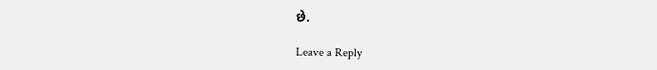છે.

Leave a Reply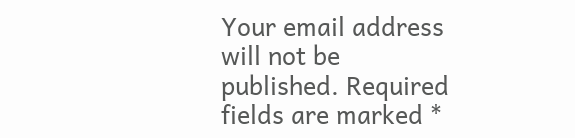Your email address will not be published. Required fields are marked *